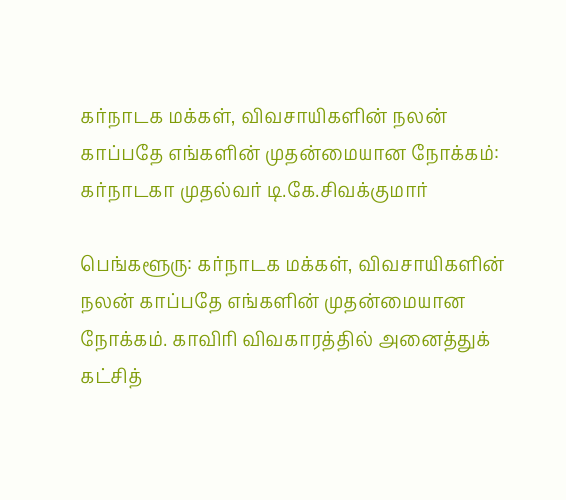கர்நாடக மக்கள், விவசாயிகளின் நலன் காப்பதே எங்களின் முதன்மையான நோக்கம்: கர்நாடகா முதல்வர் டி.கே.சிவக்குமார்

பெங்களூரு: கர்நாடக மக்கள், விவசாயிகளின் நலன் காப்பதே எங்களின் முதன்மையான நோக்கம். காவிரி விவகாரத்தில் அனைத்துக் கட்சித்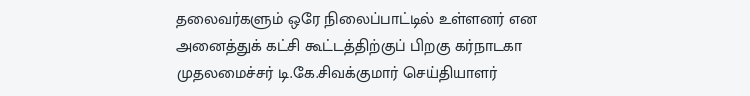தலைவர்களும் ஒரே நிலைப்பாட்டில் உள்ளனர் என அனைத்துக் கட்சி கூட்டத்திற்குப் பிறகு கர்நாடகா முதலமைச்சர் டி.கே.சிவக்குமார் செய்தியாளர்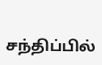சந்திப்பில்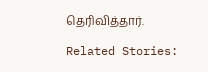தெரிவித்தார்.

Related Stories: